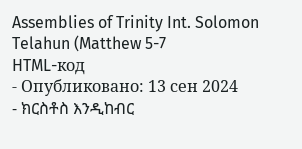Assemblies of Trinity Int. Solomon Telahun (Matthew 5-7
HTML-код
- Опубликовано: 13 сен 2024
- ክርስቶስ እንዲከብር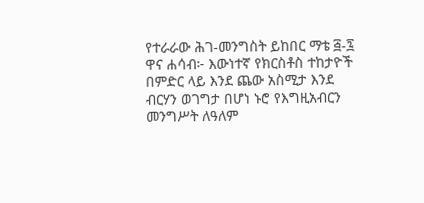የተራራው ሕገ-መንግስት ይከበር ማቴ ፭-፯
ዋና ሐሳብ፦ እውነተኛ የክርስቶስ ተከታዮች በምድር ላይ እንደ ጨው አስሚታ እንደ ብርሃን ወገግታ በሆነ ኑሮ የእግዚአብርን መንግሥት ለዓለም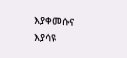እያቀመሱና እያሳዩ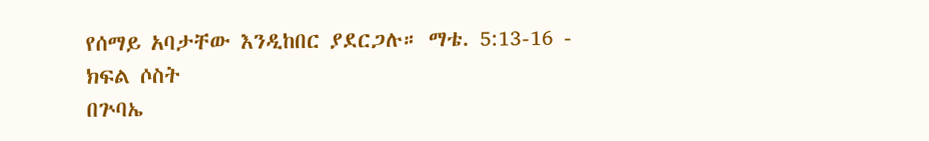የሰማይ አባታቸው እንዲከበር ያደርጋሉ። ማቴ. 5:13-16 - ክፍል ሶስት
በጕባኤ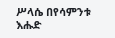ሥላሴ በየሳምንቱ እሑድ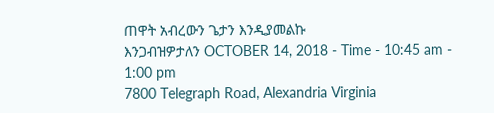ጠዋት አብረውን ጌታን እንዲያመልኩ
እንጋብዝዎታለን OCTOBER 14, 2018 - Time - 10:45 am - 1:00 pm
7800 Telegraph Road, Alexandria Virginia